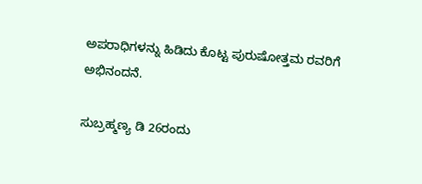ಅಪರಾಧಿಗಳನ್ನು ಹಿಡಿದು ಕೊಟ್ಟ ಪುರುಷೋತ್ತಮ ರವರಿಗೆ ಅಭಿನಂದನೆ.

ಸುಬ್ರಹ್ಮಣ್ಯ ಡಿ 26ರಂದು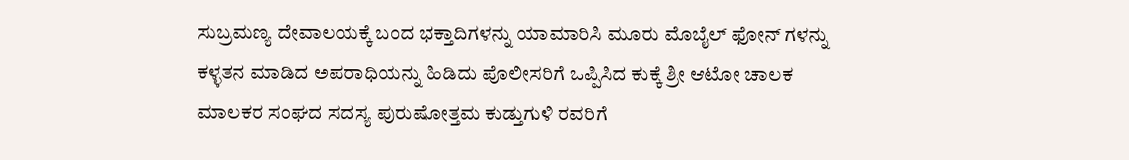ಸುಬ್ರಮಣ್ಯ ದೇವಾಲಯಕ್ಕೆ ಬಂದ ಭಕ್ತಾದಿಗಳನ್ನು ಯಾಮಾರಿಸಿ ಮೂರು ಮೊಬೈಲ್ ಫೋನ್ ಗಳನ್ನು ಕಳ್ಳತನ ಮಾಡಿದ ಅಪರಾಧಿಯನ್ನು ಹಿಡಿದು ಪೊಲೀಸರಿಗೆ ಒಪ್ಪಿಸಿದ ಕುಕ್ಕೆ ಶ್ರೀ ಆಟೋ ಚಾಲಕ ಮಾಲಕರ ಸಂಘದ ಸದಸ್ಯ ಪುರುಷೋತ್ತಮ ಕುಡ್ತುಗುಳಿ ರವರಿಗೆ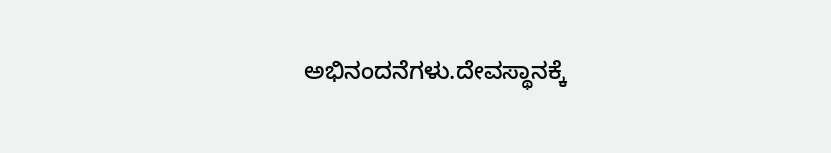ಅಭಿನಂದನೆಗಳು.ದೇವಸ್ಥಾನಕ್ಕೆ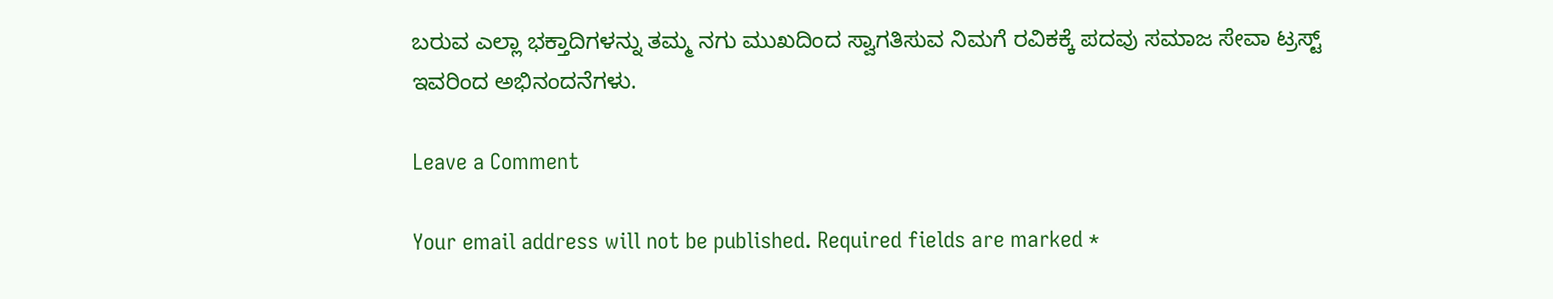ಬರುವ ಎಲ್ಲಾ ಭಕ್ತಾದಿಗಳನ್ನು ತಮ್ಮ ನಗು ಮುಖದಿಂದ ಸ್ವಾಗತಿಸುವ ನಿಮಗೆ ರವಿಕಕ್ಕೆ ಪದವು ಸಮಾಜ ಸೇವಾ ಟ್ರಸ್ಟ್ ಇವರಿಂದ ಅಭಿನಂದನೆಗಳು.

Leave a Comment

Your email address will not be published. Required fields are marked *